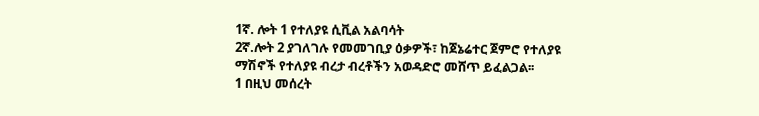1ኛ. ሎት 1 የተለያዩ ሲቪል አልባሳት
2ኛ.ሎት 2 ያገለገሉ የመመገቢያ ዕቃዎች፣ ከጀኔሬተር ጀምሮ የተለያዩ ማሽኖች የተለያዩ ብረታ ብረቶችን አወዳድሮ መሸጥ ይፈልጋል፡፡
1 በዚህ መሰረት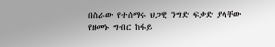በስራው የተሰማሩ ህጋዊ ንግድ ፍቃድ ያላቸው የዘመኑ ግብር ከፋይ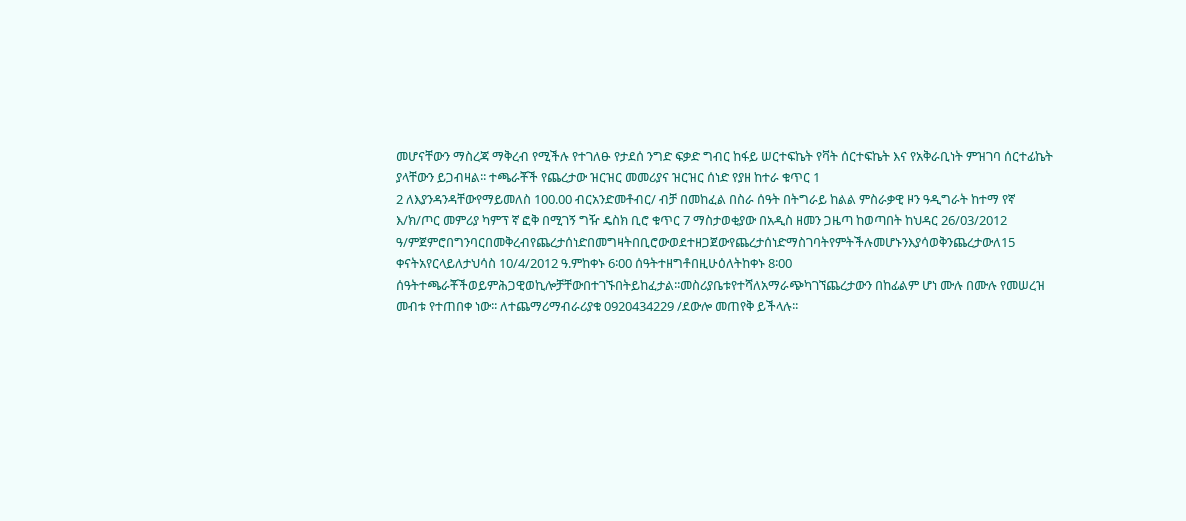መሆናቸውን ማስረጃ ማቅረብ የሚችሉ የተገለፁ የታደሰ ንግድ ፍቃድ ግብር ከፋይ ሠርተፍኬት የቫት ሰርተፍኬት እና የአቅራቢነት ምዝገባ ሰርተፊኬት ያላቸውን ይጋብዛል፡፡ ተጫራቾች የጨረታው ዝርዝር መመሪያና ዝርዝር ሰነድ የያዘ ከተራ ቁጥር 1
2 ለእያንዳንዳቸውየማይመለስ 100.00 ብርአንድመቶብር/ ብቻ በመከፈል በስራ ሰዓት በትግራይ ከልል ምስራቃዊ ዞን ዓዲግራት ከተማ የኛ እ/ክ/ጦር መምሪያ ካምፕ ኛ ፎቅ በሚገኝ ግዥ ዴስክ ቢሮ ቁጥር 7 ማስታወቂያው በአዲስ ዘመን ጋዜጣ ከወጣበት ከህዳር 26/03/2012 ዓ/ምጀምሮበግንባርበመቅረብየጨረታሰነድበመግዛትበቢሮውወደተዘጋጀውየጨረታሰነድማስገባትየምትችሉመሆኑንእያሳወቅንጨረታውለ15 ቀናትአየርላይለታህሳስ 10/4/2012 ዓ.ምከቀኑ 6፡00 ሰዓትተዘግቶበዚሁዕለትከቀኑ 8፡00 ሰዓትተጫራቾችወይምሕጋዊወኪሎቻቸውበተገኙበትይከፈታል፡፡መስሪያቤቱየተሻለአማራጭካገኘጨረታውን በከፊልም ሆነ ሙሉ በሙሉ የመሠረዝ መብቱ የተጠበቀ ነው፡፡ ለተጨማሪማብራሪያቁ 0920434229 /ደውሎ መጠየቅ ይችላሉ፡፡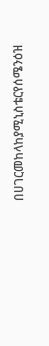በሀገርመከላከያሚኒስቴርየሰሜንዕዝ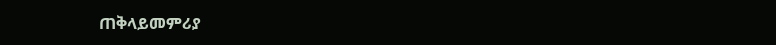ጠቅላይመምሪያ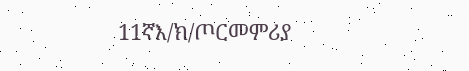11ኛእ/ክ/ጦርመምሪያ